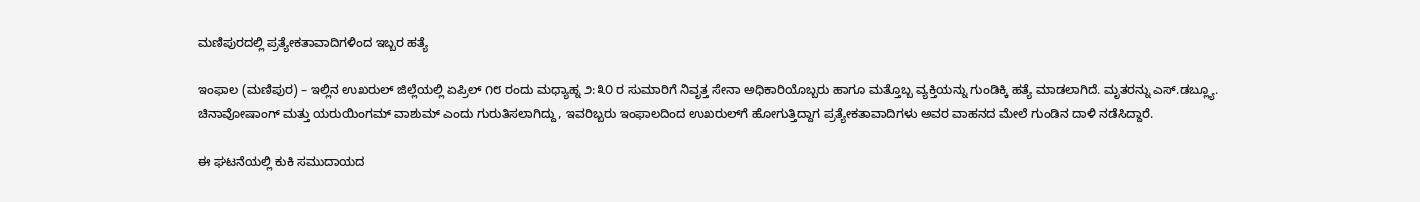ಮಣಿಪುರದಲ್ಲಿ ಪ್ರತ್ಯೇಕತಾವಾದಿಗಳಿಂದ ಇಬ್ಬರ ಹತ್ಯೆ

ಇಂಫಾಲ (ಮಣಿಪುರ) – ಇಲ್ಲಿನ ಉಖರುಲ್ ಜಿಲ್ಲೆಯಲ್ಲಿ ಏಪ್ರಿಲ್ ೧೮ ರಂದು ಮಧ್ಯಾಹ್ನ ೨:೩೦ ರ ಸುಮಾರಿಗೆ ನಿವೃತ್ತ ಸೇನಾ ಅಧಿಕಾರಿಯೊಬ್ಬರು ಹಾಗೂ ಮತ್ತೊಬ್ಬ ವ್ಯಕ್ತಿಯನ್ನು ಗುಂಡಿಕ್ಕಿ ಹತ್ಯೆ ಮಾಡಲಾಗಿದೆ. ಮೃತರನ್ನು ಎಸ್.ಡಬ್ಲ್ಯೂ. ಚಿನಾವೋಷಾಂಗ್ ಮತ್ತು ಯರುಯಿಂಗಮ್ ವಾಶುಮ್ ಎಂದು ಗುರುತಿಸಲಾಗಿದ್ದು, ಇವರಿಬ್ಬರು ಇಂಫಾಲದಿಂದ ಉಖರುಲ್‌ಗೆ ಹೋಗುತ್ತಿದ್ದಾಗ ಪ್ರತ್ಯೇಕತಾವಾದಿಗಳು ಅವರ ವಾಹನದ ಮೇಲೆ ಗುಂಡಿನ ದಾಳಿ ನಡೆಸಿದ್ದಾರೆ.

ಈ ಘಟನೆಯಲ್ಲಿ ಕುಕಿ ಸಮುದಾಯದ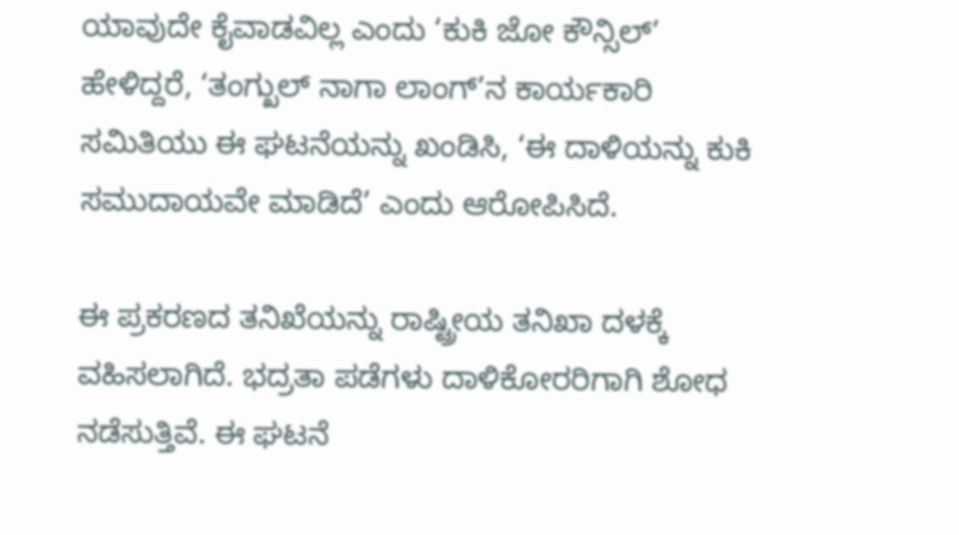ಯಾವುದೇ ಕೈವಾಡವಿಲ್ಲ ಎಂದು ‘ಕುಕಿ ಜೋ ಕೌನ್ಸಿಲ್’ ಹೇಳಿದ್ದರೆ, ‘ತಂಗ್ಖುಲ್ ನಾಗಾ ಲಾಂಗ್’ನ ಕಾರ್ಯಕಾರಿ ಸಮಿತಿಯು ಈ ಘಟನೆಯನ್ನು ಖಂಡಿಸಿ, ‘ಈ ದಾಳಿಯನ್ನು ಕುಕಿ ಸಮುದಾಯವೇ ಮಾಡಿದೆ’ ಎಂದು ಆರೋಪಿಸಿದೆ.

ಈ ಪ್ರಕರಣದ ತನಿಖೆಯನ್ನು ರಾಷ್ಟ್ರೀಯ ತನಿಖಾ ದಳಕ್ಕೆ ವಹಿಸಲಾಗಿದೆ. ಭದ್ರತಾ ಪಡೆಗಳು ದಾಳಿಕೋರರಿಗಾಗಿ ಶೋಧ ನಡೆಸುತ್ತಿವೆ. ಈ ಘಟನೆ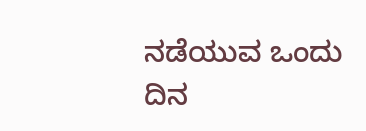ನಡೆಯುವ ಒಂದು ದಿನ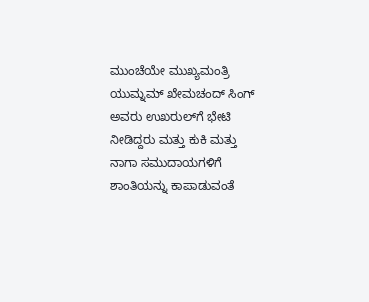ಮುಂಚೆಯೇ ಮುಖ್ಯಮಂತ್ರಿ ಯುಮ್ನಮ್ ಖೇಮಚಂದ್ ಸಿಂಗ್ ಅವರು ಉಖರುಲ್‌ಗೆ ಭೇಟಿ ನೀಡಿದ್ದರು ಮತ್ತು ಕುಕಿ ಮತ್ತು ನಾಗಾ ಸಮುದಾಯಗಳಿಗೆ ಶಾಂತಿಯನ್ನು ಕಾಪಾಡುವಂತೆ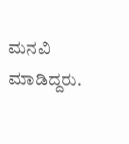ಮನವಿ ಮಾಡಿದ್ದರು.